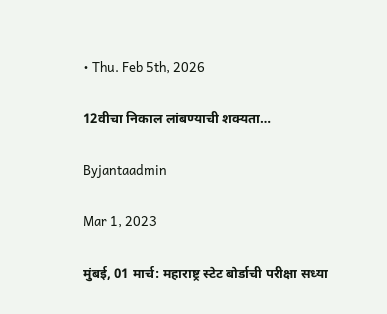• Thu. Feb 5th, 2026

12वीचा निकाल लांबण्याची शक्यता…

Byjantaadmin

Mar 1, 2023

मुंबई, 01 मार्च: महाराष्ट्र स्टेट बोर्डाची परीक्षा सध्या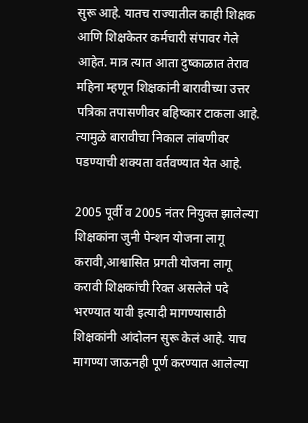सुरू आहे. यातच राज्यातील काही शिक्षक आणि शिक्षकेतर कर्मचारी संपावर गेले आहेत. मात्र त्यात आता दुष्काळात तेराव महिना म्हणून शिक्षकांनी बारावीच्या उत्तर पत्रिका तपासणीवर बहिष्कार टाकला आहे. त्यामुळे बारावीचा निकाल लांबणीवर पडण्याची शक्यता वर्तवण्यात येत आहे.

2005 पूर्वी व 2005 नंतर नियुक्त झालेल्या शिक्षकांना जुनी पेन्शन योजना लागू करावी,आश्वासित प्रगती योजना लागू करावी शिक्षकांची रिक्त असलेले पदे भरण्यात यावी इत्यादी मागण्यासाठी शिक्षकांनी आंदोलन सुरू केलं आहे. याच मागण्या जाऊनही पूर्ण करण्यात आलेल्या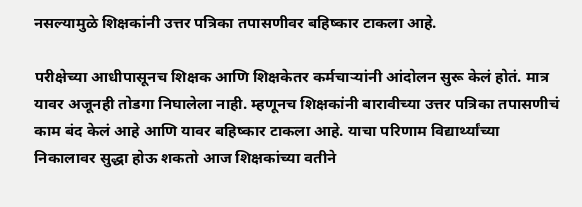नसल्यामुळे शिक्षकांनी उत्तर पत्रिका तपासणीवर बहिष्कार टाकला आहे.

परीक्षेच्या आधीपासूनच शिक्षक आणि शिक्षकेतर कर्मचाऱ्यांनी आंदोलन सुरू केलं होतं. मात्र यावर अजूनही तोडगा निघालेला नाही. म्हणूनच शिक्षकांनी बारावीच्या उत्तर पत्रिका तपासणीचं काम बंद केलं आहे आणि यावर बहिष्कार टाकला आहे. याचा परिणाम विद्यार्थ्यांच्या निकालावर सुद्धा होऊ शकतो आज शिक्षकांच्या वतीने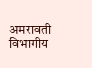अमरावती विभागीय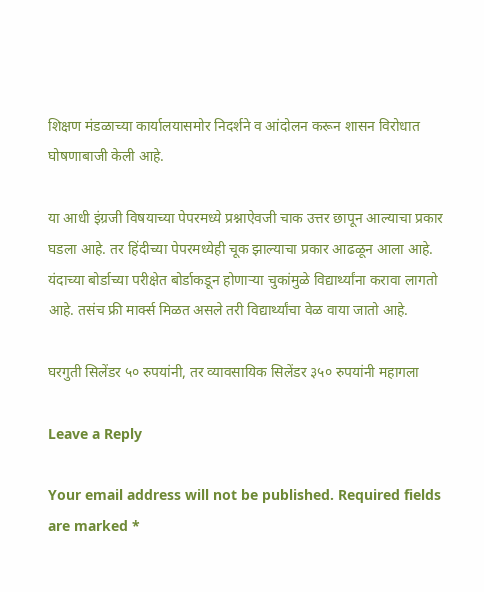शिक्षण मंडळाच्या कार्यालयासमोर निदर्शने व आंदोलन करून शासन विरोधात घोषणाबाजी केली आहे.

या आधी इंग्रजी विषयाच्या पेपरमध्ये प्रश्नाऐवजी चाक उत्तर छापून आल्याचा प्रकार घडला आहे. तर हिंदीच्या पेपरमध्येही चूक झाल्याचा प्रकार आढळून आला आहे. यंदाच्या बोर्डाच्या परीक्षेत बोर्डाकडून होणाऱ्या चुकांमुळे विद्यार्थ्यांना करावा लागतो आहे. तसंच फ्री मार्क्स मिळत असले तरी विद्यार्थ्यांचा वेळ वाया जातो आहे.

घरगुती सिलेंडर ५० रुपयांनी, तर व्यावसायिक सिलेंडर ३५० रुपयांनी महागला

Leave a Reply

Your email address will not be published. Required fields are marked *